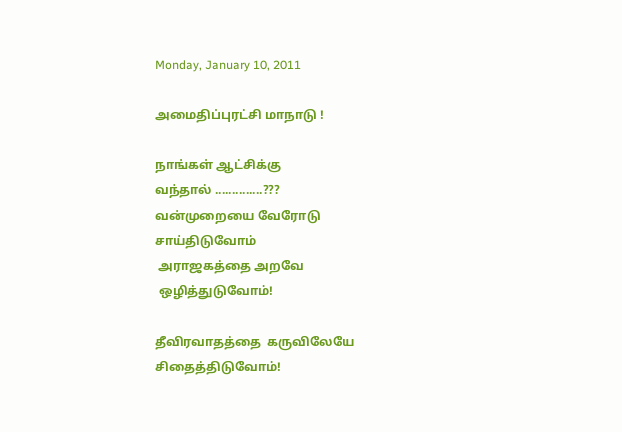Monday, January 10, 2011

அமைதிப்புரட்சி மாநாடு !

நாங்கள் ஆட்சிக்கு
வந்தால் ..............???
வன்முறையை வேரோடு
சாய்திடுவோம்
 அராஜகத்தை அறவே
 ஒழித்துடுவோம்!

தீவிரவாதத்தை  கருவிலேயே
சிதைத்திடுவோம்!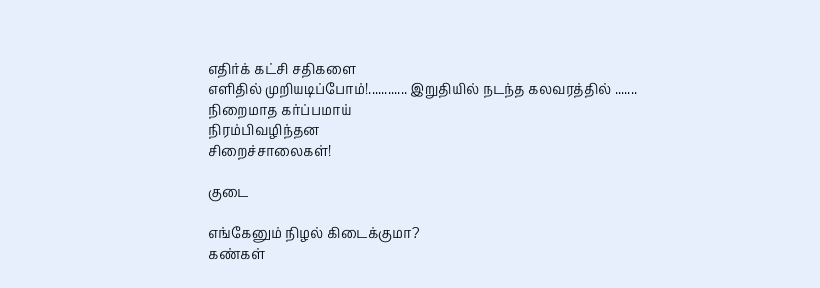எதிர்க் கட்சி சதிகளை
எளிதில் முறியடிப்போம்!............ இறுதியில் நடந்த கலவரத்தில் .......
நிறைமாத கர்ப்பமாய்
நிரம்பிவழிந்தன
சிறைச்சாலைகள்!

குடை

எங்கேனும் நிழல் கிடைக்குமா?
கண்கள்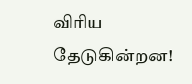விரிய தேடுகின்றன!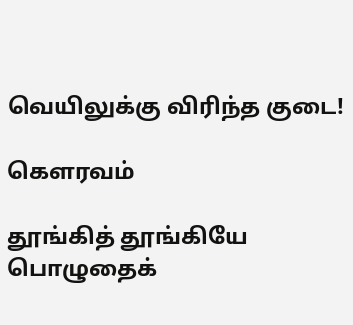வெயிலுக்கு விரிந்த குடை!

கௌரவம்

தூங்கித் தூங்கியே
பொழுதைக்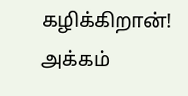கழிக்கிறான்!
அக்கம்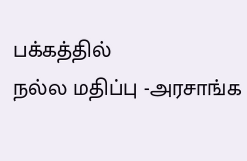பக்கத்தில்
நல்ல மதிப்பு -அரசாங்க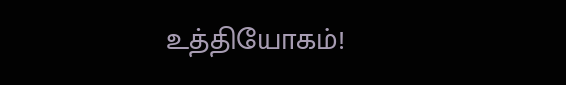உத்தியோகம்!